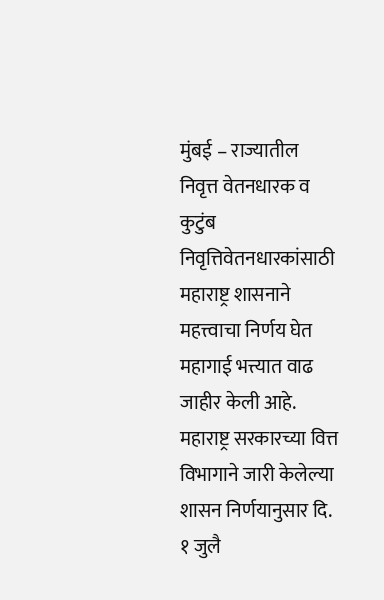मुंबई – राज्यातील निवृत्त वेतनधारक व कुटुंब निवृत्तिवेतनधारकांसाठी महाराष्ट्र शासनाने महत्त्वाचा निर्णय घेत महागाई भत्त्यात वाढ जाहीर केली आहे. महाराष्ट्र सरकारच्या वित्त विभागाने जारी केलेल्या शासन निर्णयानुसार दि. १ जुलै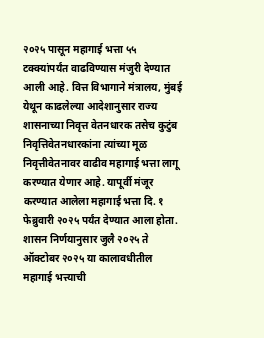२०२५ पासून महागाई भत्ता ५५ टक्क्यांपर्यंत वाढविण्यास मंजुरी देण्यात आली आहे. वित्त विभागाने मंत्रालय, मुंबई येथून काढलेल्या आदेशानुसार राज्य शासनाच्या निवृत्त वेतनधारक तसेच कुटुंब निवृत्तिवेतनधारकांना त्यांच्या मूळ निवृत्तीवेतनावर वाढीव महागाई भत्ता लागू करण्यात येणार आहे. यापूर्वी मंजूर करण्यात आलेला महागाई भत्ता दि. १ फेब्रुवारी २०२५ पर्यंत देण्यात आला होता. शासन निर्णयानुसार जुलै २०२५ ते ऑक्टोबर २०२५ या कालावधीतील महागाई भत्त्याची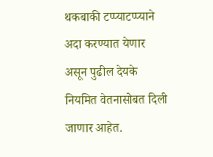थकबाकी टप्प्याटप्प्याने अदा करण्यात येणार असून पुढील देयके नियमित वेतनासोबत दिली जाणार आहेत.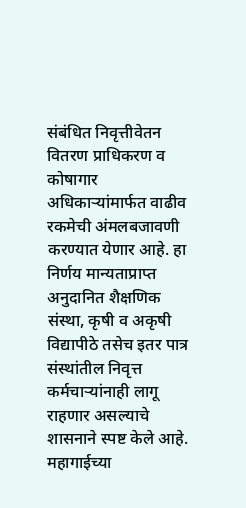संबंधित निवृत्तीवेतन वितरण प्राधिकरण व कोषागार अधिकाऱ्यांमार्फत वाढीव रकमेची अंमलबजावणी करण्यात येणार आहे. हा निर्णय मान्यताप्राप्त अनुदानित शैक्षणिक संस्था, कृषी व अकृषी विद्यापीठे तसेच इतर पात्र संस्थांतील निवृत्त कर्मचाऱ्यांनाही लागू राहणार असल्याचे शासनाने स्पष्ट केले आहे. महागाईच्या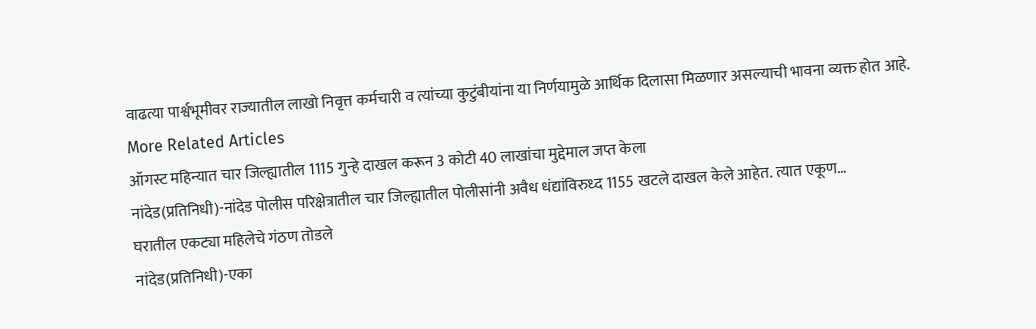वाढत्या पार्श्वभूमीवर राज्यातील लाखो निवृत्त कर्मचारी व त्यांच्या कुटुंबीयांना या निर्णयामुळे आर्थिक दिलासा मिळणार असल्याची भावना व्यक्त होत आहे.
More Related Articles
ऑगस्ट महिन्यात चार जिल्ह्यातील 1115 गुन्हे दाखल करून 3 कोटी 40 लाखांचा मुद्देमाल जप्त केला
नांदेड(प्रतिनिधी)-नांदेड पोलीस परिक्षेत्रातील चार जिल्ह्यातील पोलीसांनी अवैध धंद्यांविरुध्द 1155 खटले दाखल केले आहेत. त्यात एकूण…
घरातील एकट्या महिलेचे गंठण तोडले
नांदेड(प्रतिनिधी)-एका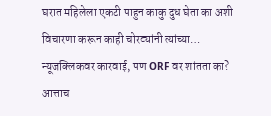घरात महिलेला एकटी पाहुन काकु दुध घेता का अशी विचारणा करून काही चोरट्यांनी त्यांच्या…
न्यूजक्लिकवर कारवाई, पण ORF वर शांतता का?
आत्ताच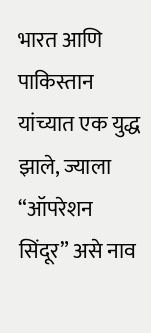भारत आणि पाकिस्तान यांच्यात एक युद्ध झाले, ज्याला “ऑपरेशन सिंदूर” असे नाव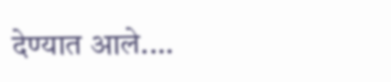देण्यात आले.…